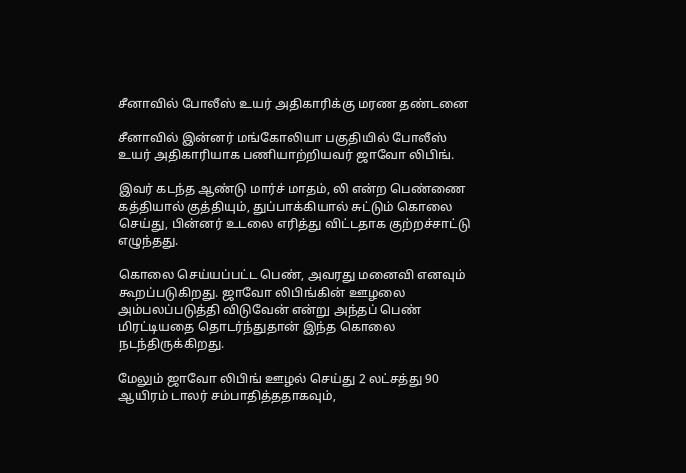சீனாவில் போலீஸ் உயர் அதிகாரிக்கு மரண தண்டனை

சீனாவில் இன்னர் மங்கோலியா பகுதியில் போலீஸ் உயர் அதிகாரியாக பணியாற்றியவர் ஜாவோ லிபிங்.

இவர் கடந்த ஆண்டு மார்ச் மாதம், லி என்ற பெண்ணை கத்தியால் குத்தியும், துப்பாக்கியால் சுட்டும் கொலை செய்து, பின்னர் உடலை எரித்து விட்டதாக குற்றச்சாட்டு எழுந்தது.

கொலை செய்யப்பட்ட பெண், அவரது மனைவி எனவும் கூறப்படுகிறது. ஜாவோ லிபிங்கின் ஊழலை அம்பலப்படுத்தி விடுவேன் என்று அந்தப் பெண் மிரட்டியதை தொடர்ந்துதான் இந்த கொலை நடந்திருக்கிறது.

மேலும் ஜாவோ லிபிங் ஊழல் செய்து 2 லட்சத்து 90 ஆயிரம் டாலர் சம்பாதித்ததாகவும்,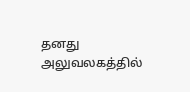தனது அலுவலகத்தில்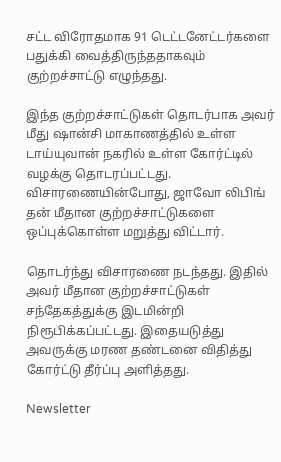சட்ட விரோதமாக 91 டெட்டனேட்டர்களை பதுக்கி வைத்திருந்ததாகவும் குற்றச்சாட்டு எழுந்தது.

இந்த குற்றச்சாட்டுகள் தொடர்பாக அவர் மீது ஷான்சி மாகாணத்தில் உள்ள டாய்யுவான் நகரில் உள்ள கோர்ட்டில் வழக்கு தொடரப்பட்டது. விசாரணையின்போது, ஜாவோ லிபிங் தன் மீதான குற்றச்சாட்டுகளை ஒப்புக்கொள்ள மறுத்து விட்டார்.

தொடர்ந்து விசாரணை நடந்தது. இதில் அவர் மீதான குற்றச்சாட்டுகள் சந்தேகத்துக்கு இடமின்றி நிரூபிக்கப்பட்டது. இதையடுத்து அவருக்கு மரண தண்டனை விதித்து கோர்ட்டு தீர்ப்பு அளித்தது.

Newsletter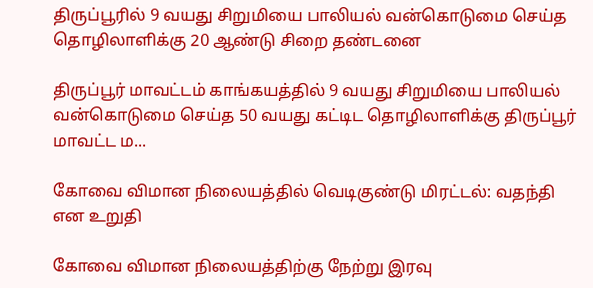திருப்பூரில் 9 வயது சிறுமியை பாலியல் வன்கொடுமை செய்த தொழிலாளிக்கு 20 ஆண்டு சிறை தண்டனை

திருப்பூர் மாவட்டம் காங்கயத்தில் 9 வயது சிறுமியை பாலியல் வன்கொடுமை செய்த 50 வயது கட்டிட தொழிலாளிக்கு திருப்பூர் மாவட்ட ம...

கோவை விமான நிலையத்தில் வெடிகுண்டு மிரட்டல்: வதந்தி என உறுதி

கோவை விமான நிலையத்திற்கு நேற்று இரவு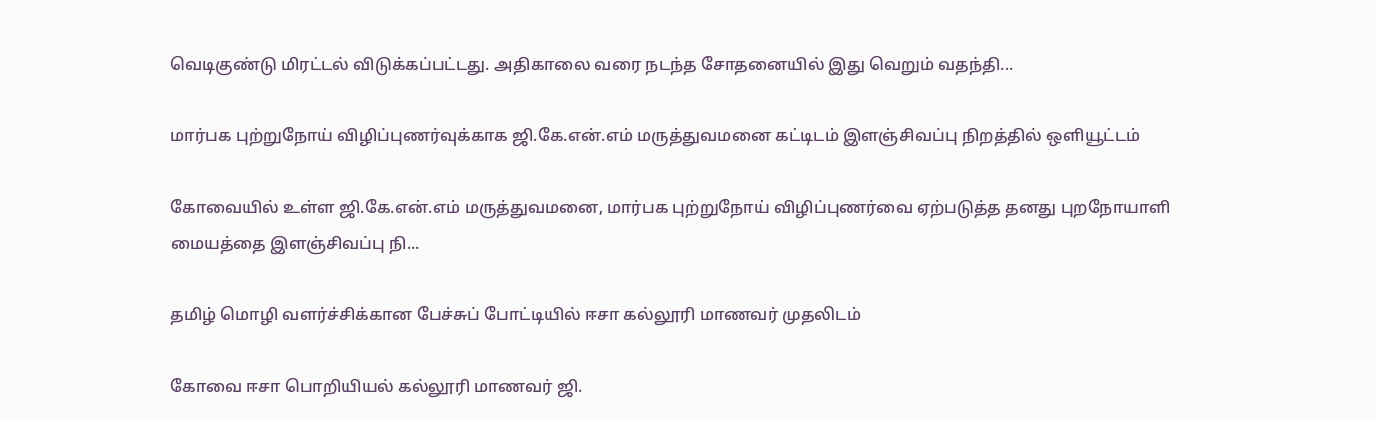வெடிகுண்டு மிரட்டல் விடுக்கப்பட்டது. அதிகாலை வரை நடந்த சோதனையில் இது வெறும் வதந்தி...

மார்பக புற்றுநோய் விழிப்புணர்வுக்காக ஜி.கே.என்.எம் மருத்துவமனை கட்டிடம் இளஞ்சிவப்பு நிறத்தில் ஒளியூட்டம்

கோவையில் உள்ள ஜி.கே.என்.எம் மருத்துவமனை, மார்பக புற்றுநோய் விழிப்புணர்வை ஏற்படுத்த தனது புறநோயாளி மையத்தை இளஞ்சிவப்பு நி...

தமிழ் மொழி வளர்ச்சிக்கான பேச்சுப் போட்டியில் ஈசா கல்லூரி மாணவர் முதலிடம்

கோவை ஈசா பொறியியல் கல்லூரி மாணவர் ஜி.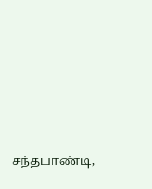சந்தபாண்டி,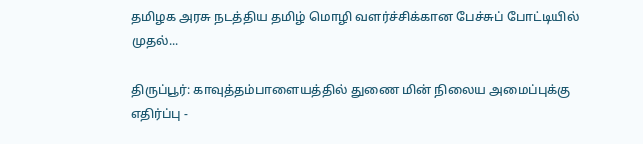தமிழக அரசு நடத்திய தமிழ் மொழி வளர்ச்சிக்கான பேச்சுப் போட்டியில் முதல்...

திருப்பூர்: காவுத்தம்பாளையத்தில் துணை மின் நிலைய அமைப்புக்கு எதிர்ப்பு -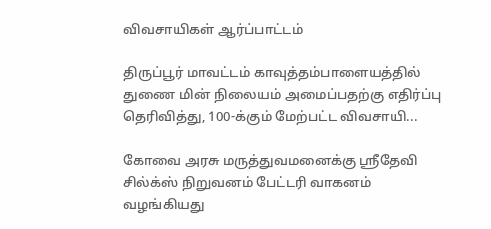விவசாயிகள் ஆர்ப்பாட்டம்

திருப்பூர் மாவட்டம் காவுத்தம்பாளையத்தில் துணை மின் நிலையம் அமைப்பதற்கு எதிர்ப்பு தெரிவித்து, 100-க்கும் மேற்பட்ட விவசாயி...

கோவை அரசு மருத்துவமனைக்கு ஸ்ரீதேவி சில்க்ஸ் நிறுவனம் பேட்டரி வாகனம் வழங்கியது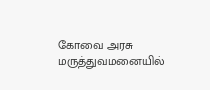கோவை அரசு மருத்துவமனையில்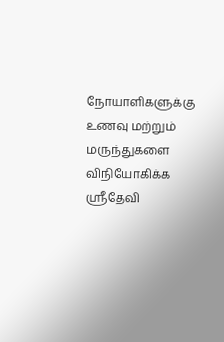நோயாளிகளுக்கு உணவு மற்றும் மருந்துகளை விநியோகிக்க ஸ்ரீதேவி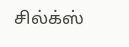சில்க்ஸ்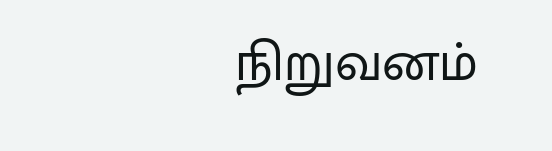நிறுவனம்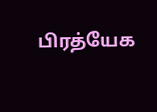பிரத்யேக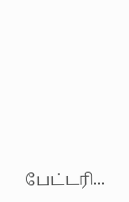பேட்டரி...